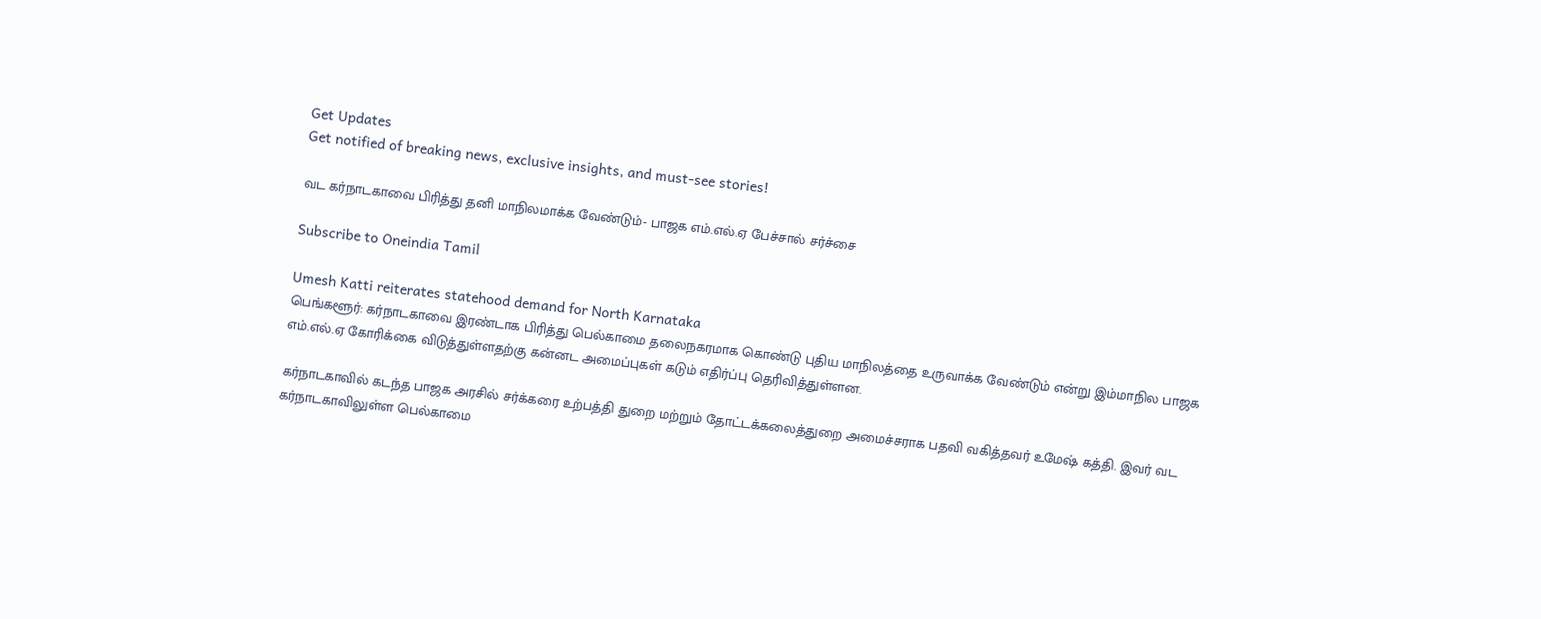Get Updates
Get notified of breaking news, exclusive insights, and must-see stories!

வட கர்நாடகாவை பிரித்து தனி மாநிலமாக்க வேண்டும்- பாஜக எம்.எல்.ஏ பேச்சால் சர்ச்சை

Subscribe to Oneindia Tamil

Umesh Katti reiterates statehood demand for North Karnataka
பெங்களூர்: கர்நாடகாவை இரண்டாக பிரித்து பெல்காமை தலைநகரமாக கொண்டு புதிய மாநிலத்தை உருவாக்க வேண்டும் என்று இம்மாநில பாஜக எம்.எல்.ஏ கோரிக்கை விடுத்துள்ளதற்கு கன்னட அமைப்புகள் கடும் எதிர்ப்பு தெரிவித்துள்ளன.

கர்நாடகாவில் கடந்த பாஜக அரசில் சர்க்கரை உற்பத்தி துறை மற்றும் தோட்டக்கலைத்துறை அமைச்சராக பதவி வகித்தவர் உமேஷ் கத்தி. இவர் வட கர்நாடகாவிலுள்ள பெல்காமை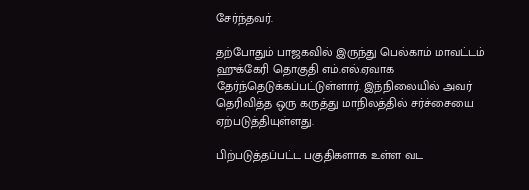சேர்ந்தவர்.

தற்போதும் பாஜகவில் இருந்து பெல்காம் மாவட்டம் ஹுக்கேரி தொகுதி எம்.எல்.ஏவாக தேர்ந்தெடுக்கப்பட்டுள்ளார். இந்நிலையில் அவர் தெரிவித்த ஒரு கருத்து மாநிலத்தில் சர்ச்சையை ஏற்படுத்தியுள்ளது.

பிற்படுத்தப்பட்ட பகுதிகளாக உள்ள வட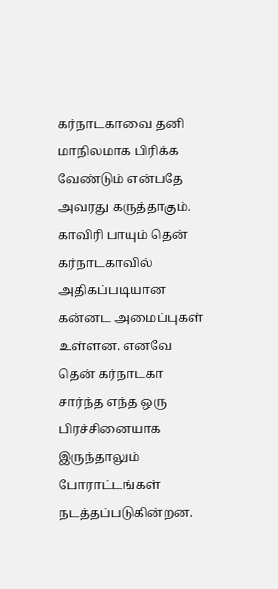கர்நாடகாவை தனி மாநிலமாக பிரிக்க வேண்டும் என்பதே அவரது கருத்தாகும். காவிரி பாயும் தென் கர்நாடகாவில் அதிகப்படியான கன்னட அமைப்புகள் உள்ளன. எனவே தென் கர்நாடகா சார்ந்த எந்த ஒரு பிரச்சினையாக இருந்தாலும் போராட்டங்கள் நடத்தப்படுகின்றன.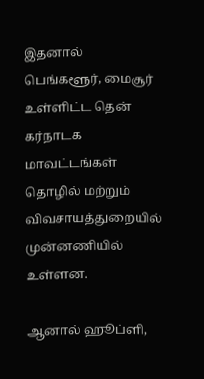இதனால் பெங்களூர், மைசூர் உள்ளிட்ட தென் கர்நாடக மாவட்டங்கள் தொழில் மற்றும் விவசாயத்துறையில் முன்னணியில் உள்ளன.

ஆனால் ஹூப்ளி,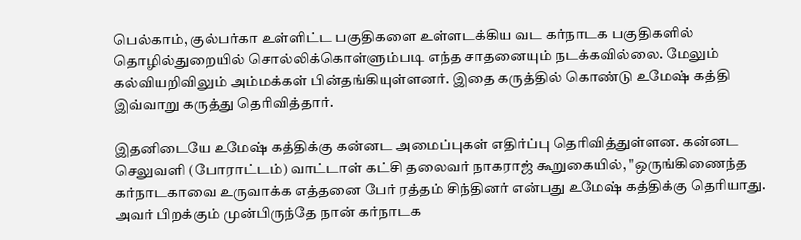பெல்காம், குல்பர்கா உள்ளிட்ட பகுதிகளை உள்ளடக்கிய வட கர்நாடக பகுதிகளில் தொழில்துறையில் சொல்லிக்கொள்ளும்படி எந்த சாதனையும் நடக்கவில்லை. மேலும் கல்வியறிவிலும் அம்மக்கள் பின்தங்கியுள்ளனர். இதை கருத்தில் கொண்டு உமேஷ் கத்தி இவ்வாறு கருத்து தெரிவித்தார்.

இதனிடையே உமேஷ் கத்திக்கு கன்னட அமைப்புகள் எதிர்ப்பு தெரிவித்துள்ளன. கன்னட செலுவளி (போராட்டம்) வாட்டாள் கட்சி தலைவர் நாகராஜ் கூறுகையில், "ஒருங்கிணைந்த கர்நாடகாவை உருவாக்க எத்தனை பேர் ரத்தம் சிந்தினர் என்பது உமேஷ் கத்திக்கு தெரியாது. அவர் பிறக்கும் முன்பிருந்தே நான் கர்நாடக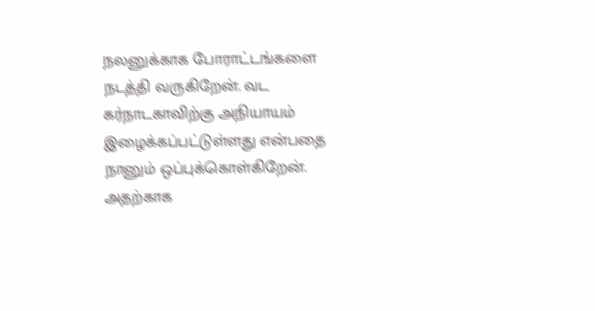நலனுக்காக போராட்டங்களை நடத்தி வருகிறேன். வட கர்நாடகாவிற்கு அநியாயம் இழைக்கப்பட்டுள்ளது என்பதை நானும் ஒப்புக்கொள்கிறேன். அதற்காக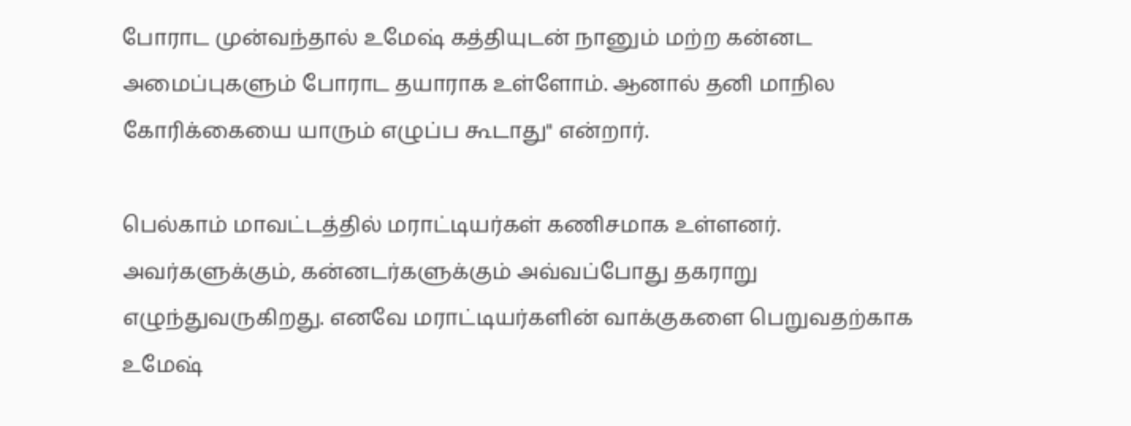போராட முன்வந்தால் உமேஷ் கத்தியுடன் நானும் மற்ற கன்னட அமைப்புகளும் போராட தயாராக உள்ளோம். ஆனால் தனி மாநில கோரிக்கையை யாரும் எழுப்ப கூடாது" என்றார்.

பெல்காம் மாவட்டத்தில் மராட்டியர்கள் கணிசமாக உள்ளனர். அவர்களுக்கும், கன்னடர்களுக்கும் அவ்வப்போது தகராறு எழுந்துவருகிறது. எனவே மராட்டியர்களின் வாக்குகளை பெறுவதற்காக உமேஷ்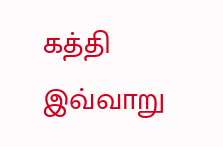கத்தி இவ்வாறு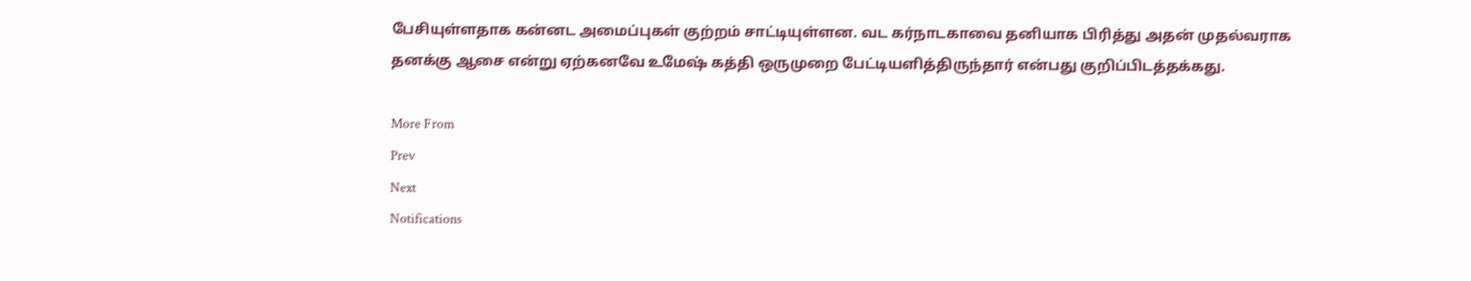பேசியுள்ளதாக கன்னட அமைப்புகள் குற்றம் சாட்டியுள்ளன. வட கர்நாடகாவை தனியாக பிரித்து அதன் முதல்வராக தனக்கு ஆசை என்று ஏற்கனவே உமேஷ் கத்தி ஒருமுறை பேட்டியளித்திருந்தார் என்பது குறிப்பிடத்தக்கது.

More From
Prev
Next
Notifications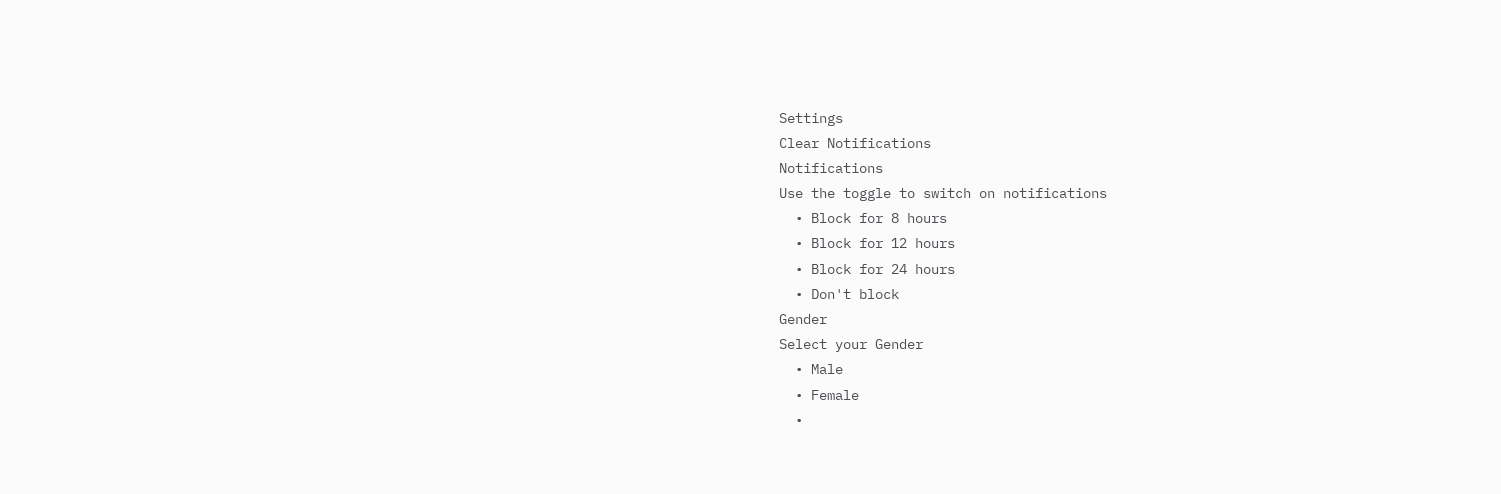Settings
Clear Notifications
Notifications
Use the toggle to switch on notifications
  • Block for 8 hours
  • Block for 12 hours
  • Block for 24 hours
  • Don't block
Gender
Select your Gender
  • Male
  • Female
  •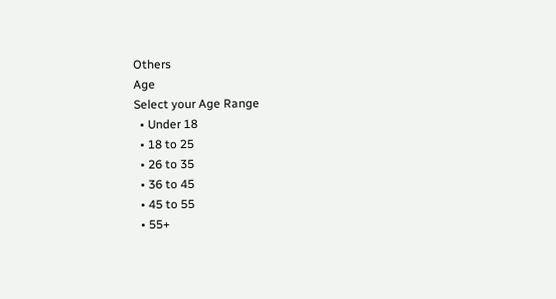Others
Age
Select your Age Range
  • Under 18
  • 18 to 25
  • 26 to 35
  • 36 to 45
  • 45 to 55
  • 55+